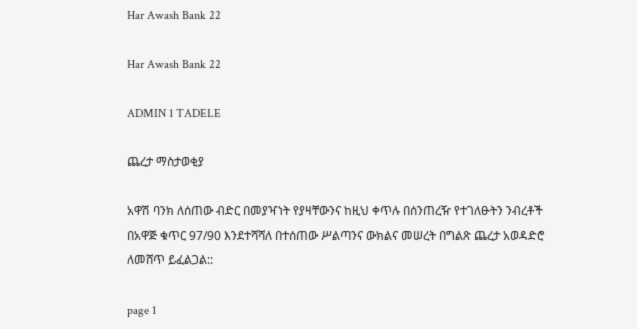Har Awash Bank 22

Har Awash Bank 22

ADMIN 1 TADELE

ጨረታ ማስታወቂያ

አዋሽ ባንክ ለሰጠው ብድር በመያዣነት የያዛቸውንና ከዚህ ቀጥሉ በሰንጠረዥ የተገለፁትን ንብረቶች በአዋጅ ቁጥር 97/90 እንደተሻሻለ በተሰጠው ሥልጣንና ውክልና መሠረት በግልጽ ጨረታ አወዳድሮ ለመሸጥ ይፈልጋል::

page 1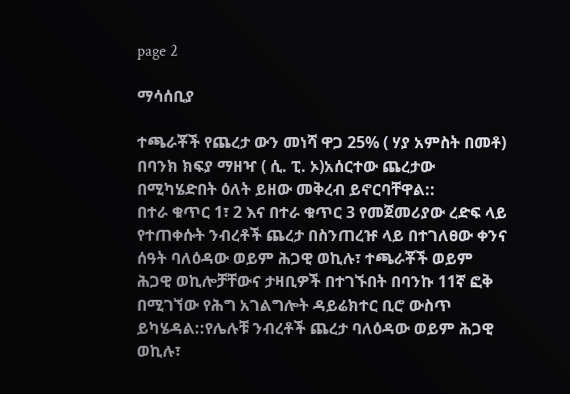page 2

ማሳሰቢያ

ተጫራቾች የጨረታ ውን መነሻ ዋጋ 25% ( ሃያ አምስት በመቶ) በባንክ ክፍያ ማዘዣ ( ሲ. ፒ. ኦ)አሰርተው ጨረታው በሚካሄድበት ዕለት ይዘው መቅረብ ይኖርባቸዋል::
በተራ ቁጥር 1፣ 2 እና በተራ ቁጥር 3 የመጀመሪያው ረድፍ ላይ የተጠቀሱት ንብረቶች ጨረታ በስንጠረዡ ላይ በተገለፀው ቀንና ሰዓት ባለዕዳው ወይም ሕጋዊ ወኪሉ፣ ተጫራቾች ወይም ሕጋዊ ወኪሎቻቸውና ታዛቢዎች በተገኙበት በባንኩ 11ኛ ፎቅ በሚገኘው የሕግ አገልግሎት ዳይሬክተር ቢሮ ውስጥ ይካሄዳል::የሌሉቹ ንብረቶች ጨረታ ባለዕዳው ወይም ሕጋዊ ወኪሉ፣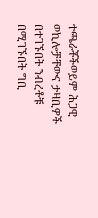ተጫራቾችወይም ሕጋዊ ወኪሎቻቸውና ታዛቢዎች በተገኙበት ንብረቶቹ በሚገኙበት ግቢ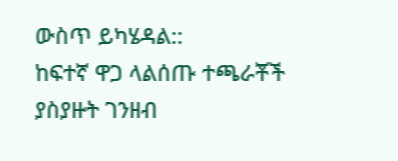ውስጥ ይካሄዳል::
ከፍተኛ ዋጋ ላልሰጡ ተጫራቾች ያስያዙት ገንዘብ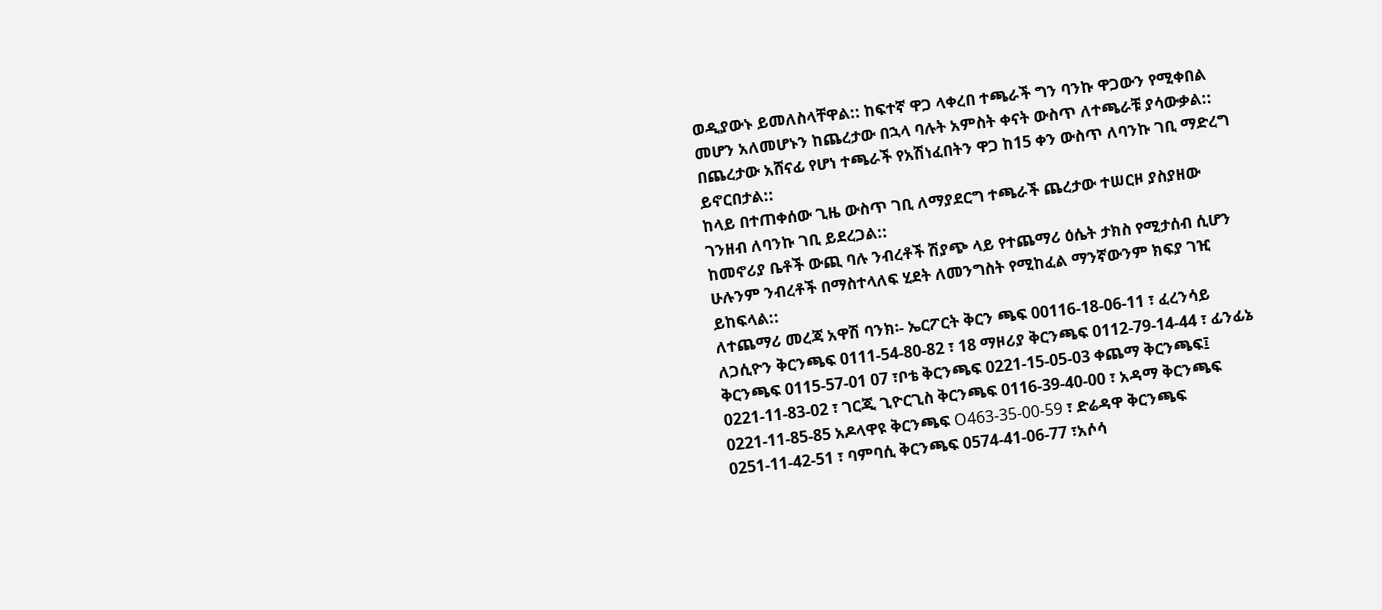ወዲያውኑ ይመለስላቸዋል:: ከፍተኛ ዋጋ ላቀረበ ተጫራች ግን ባንኩ ዋጋውን የሚቀበል መሆን አለመሆኑን ከጨረታው በኋላ ባሉት አምስት ቀናት ውስጥ ለተጫራቹ ያሳውቃል::
በጨረታው አሸናፊ የሆነ ተጫራች የአሽነፈበትን ዋጋ ከ15 ቀን ውስጥ ለባንኩ ገቢ ማድረግ ይኖርበታል::
ከላይ በተጠቀሰው ጊዜ ውስጥ ገቢ ለማያደርግ ተጫራች ጨረታው ተሠርዞ ያስያዘው ገንዘብ ለባንኩ ገቢ ይደረጋል::
ከመኖሪያ ቤቶች ውጪ ባሉ ንብረቶች ሽያጭ ላይ የተጨማሪ ዕሴት ታክስ የሚታሰብ ሲሆን ሁሉንም ንብረቶች በማስተላለፍ ሂደት ለመንግስት የሚከፈል ማንኛውንም ክፍያ ገዢ ይከፍላል::
ለተጨማሪ መረጃ አዋሽ ባንክ፡- ኤርፖርት ቅርን ጫፍ 00116-18-06-11 ፣ ፈረንሳይ ለጋሲዮን ቅርንጫፍ 0111-54-80-82 ፣ 18 ማዞሪያ ቅርንጫፍ 0112-79-14-44 ፣ ፊንፊኔ ቅርንጫፍ 0115-57-01 07 ፣ቦቴ ቅርንጫፍ 0221-15-05-03 ቀጨማ ቅርንጫፍ፤ 0221-11-83-02 ፣ ገርጂ ጊዮርጊስ ቅርንጫፍ 0116-39-40-00 ፣ አዳማ ቅርንጫፍ 0221-11-85-85 አዶላዋዩ ቅርንጫፍ O463-35-00-59 ፣ ድሬዳዋ ቅርንጫፍ 0251-11-42-51 ፣ ባምባሲ ቅርንጫፍ 0574-41-06-77 ፣አሶሳ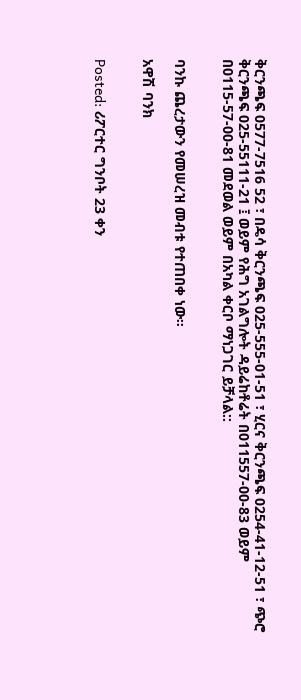ቅርንጫፍ 0577-7516 52 ፣ በዴሳ ቅርንጫፍ 025-555-01-51 ፣ ሂርና ቅርንጫፍ 0254-41-12-51 ፣ ጭሮ ቅርንጫፍ 025-55111-21 ፤ ወይም የሕግ አገልግሎት ዳይሬከቶሬት በ011557-00-83 ወይም በ0115-57-00-81 መደወል ወይም በአካል ቀርቦ ማነጋገር ይቻላል::


ባንኩ ጨረታውን የመሠረዝ መብቱ የተጠበቀ ነው፡፡

አዋሽ ባንክ


Posted: ሪፖርተር ግንቦት 23 ቀን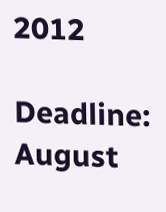2012

Deadline: August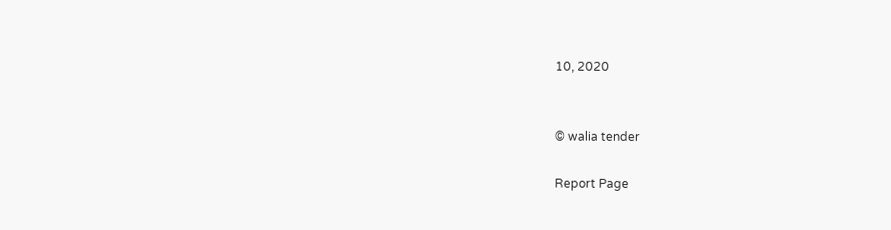10, 2020


© walia tender

Report Page